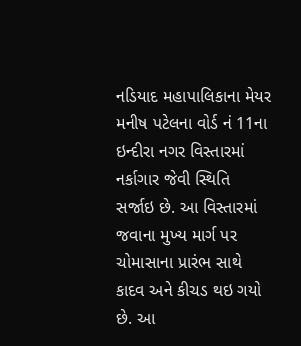નડિયાદ મહાપાલિકાના મેયર મનીષ પટેલના વોર્ડ નં 11ના ઇન્દીરા નગર વિસ્તારમાં નર્કાગાર જેવી સ્થિતિ સર્જાઇ છે. આ વિસ્તારમાં જવાના મુખ્ય માર્ગ પર ચોમાસાના પ્રારંભ સાથે કાદવ અને કીચડ થઇ ગયો છે. આ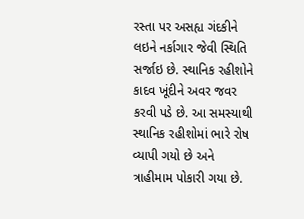રસ્તા પર અસહ્ય ગંદકીને લઇને નર્કાગાર જેવી સ્થિતિ સર્જાઇ છે. સ્થાનિક રહીશોને કાદવ ખૂંદીને અવર જવર કરવી પડે છે. આ સમસ્યાથી સ્થાનિક રહીશોમાં ભારે રોષ વ્યાપી ગયો છે અને ત્રાહીમામ પોકારી ગયા છે.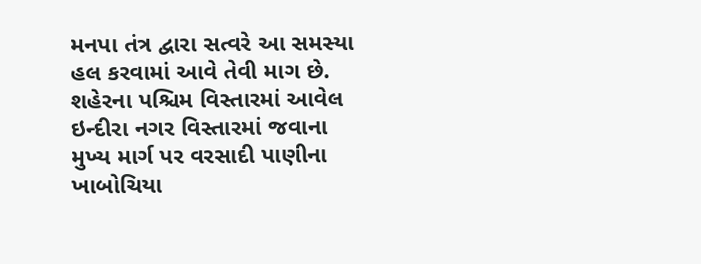મનપા તંત્ર દ્વારા સત્વરે આ સમસ્યા હલ કરવામાં આવે તેવી માગ છે. શહેરના પશ્ચિમ વિસ્તારમાં આવેલ ઇન્દીરા નગર વિસ્તારમાં જવાના મુખ્ય માર્ગ પર વરસાદી પાણીના ખાબોચિયા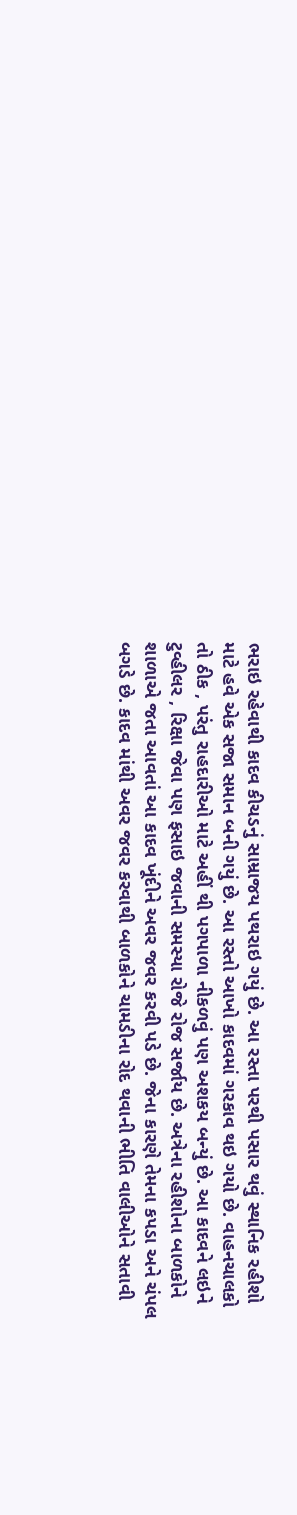ભરાઇ રહેવાથી કાદવ કીચડનું સામ્રાજય પથરાઇ ગયું છે. આ રસ્તા પરથી પસાર થવું સ્થાનિક રહીશો માટે હવે એક સજા સમાન બની ગયું છે. આ રસ્તો આખો કાદવમાં ગરકાવ થઇ ગયો છે. વાહનચાલકો તો ઠીક , પરંતુ રાહદારીઓ માટે અહીં થી પગપાળા નીકળવું પણ અશકય બન્યું છે. આ કાદવને લઇને ટુવ્હીલર , રિક્ષા જેવા પણ ફસાઇ જવાની સમસ્યા રોજે રોજ સર્જાય છે. અત્રેના રહીશોના બાળકોને શાળાએ જતા આવતાં આ કાદવ ખૂંદીને અવર જવર કરવી પડે છે. જેના કારણે તેમના કપડા અને ચંપલ બગડે છે. કાદવ માંથી અવર જવર કરવાથી બાળકોને ચામડીના રોદ થવાની ભીતિ વાલીઓને સતાવી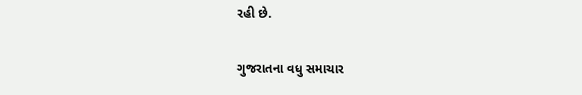રહી છે.

ગુજરાતના વધુ સમાચાર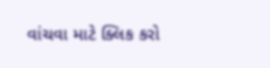વાંચવા માટે ક્લિક કરો